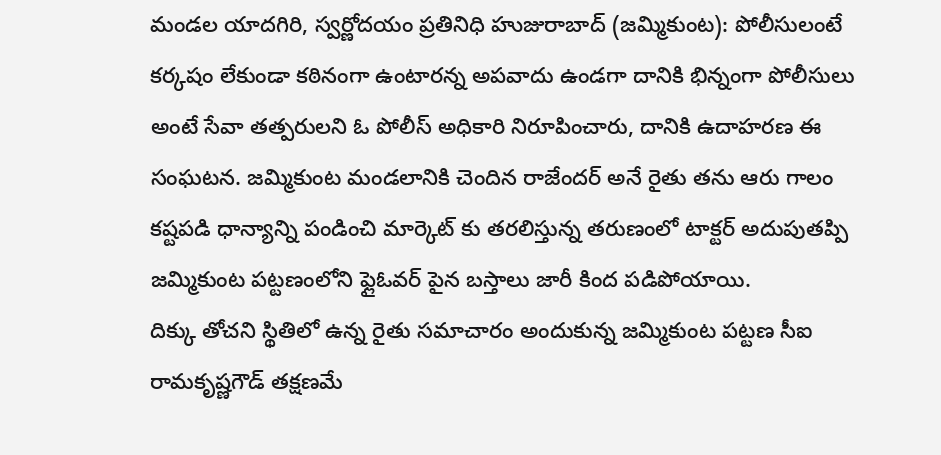మండల యాదగిరి, స్వర్ణోదయం ప్రతినిధి హుజురాబాద్ (జమ్మికుంట): పోలీసులంటే కర్కషం లేకుండా కఠినంగా ఉంటారన్న అపవాదు ఉండగా దానికి భిన్నంగా పోలీసులు అంటే సేవా తత్పరులని ఓ పోలీస్ అధికారి నిరూపించారు, దానికి ఉదాహరణ ఈ సంఘటన. జమ్మికుంట మండలానికి చెందిన రాజేందర్ అనే రైతు తను ఆరు గాలం కష్టపడి ధాన్యాన్ని పండించి మార్కెట్ కు తరలిస్తున్న తరుణంలో టాక్టర్ అదుపుతప్పి జమ్మికుంట పట్టణంలోని ఫ్లైఓవర్ పైన బస్తాలు జారీ కింద పడిపోయాయి.
దిక్కు తోచని స్థితిలో ఉన్న రైతు సమాచారం అందుకున్న జమ్మికుంట పట్టణ సీఐ రామకృష్ణగౌడ్ తక్షణమే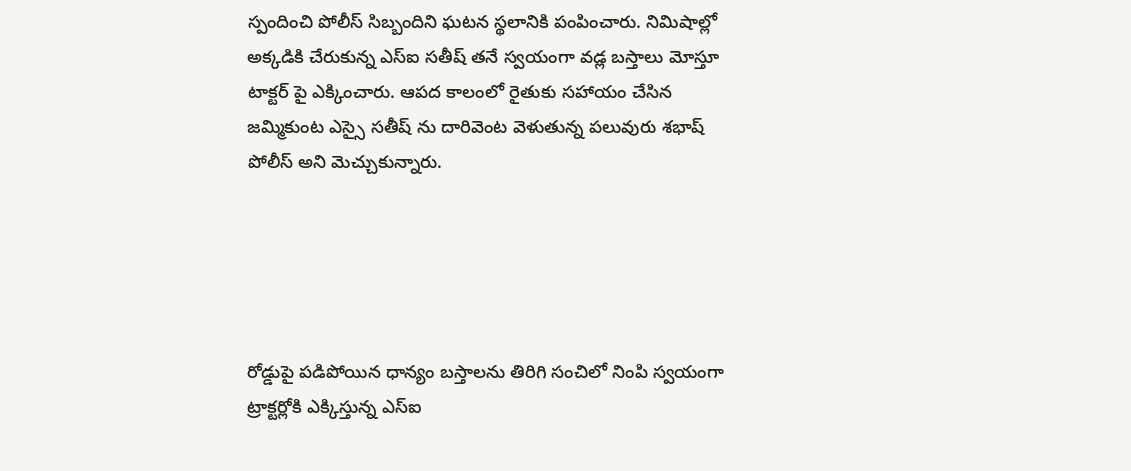స్పందించి పోలీస్ సిబ్బందిని ఘటన స్థలానికి పంపించారు. నిమిషాల్లో అక్కడికి చేరుకున్న ఎస్ఐ సతీష్ తనే స్వయంగా వడ్ల బస్తాలు మోస్తూ టాక్టర్ పై ఎక్కించారు. ఆపద కాలంలో రైతుకు సహాయం చేసిన జమ్మికుంట ఎస్సై సతీష్ ను దారివెంట వెళుతున్న పలువురు శభాష్ పోలీస్ అని మెచ్చుకున్నారు.





రోడ్డుపై పడిపోయిన ధాన్యం బస్తాలను తిరిగి సంచిలో నింపి స్వయంగా ట్రాక్టర్లోకి ఎక్కిస్తున్న ఎస్ఐ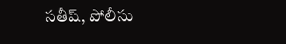సతీష్, పోలీసు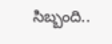సిబ్బంది..